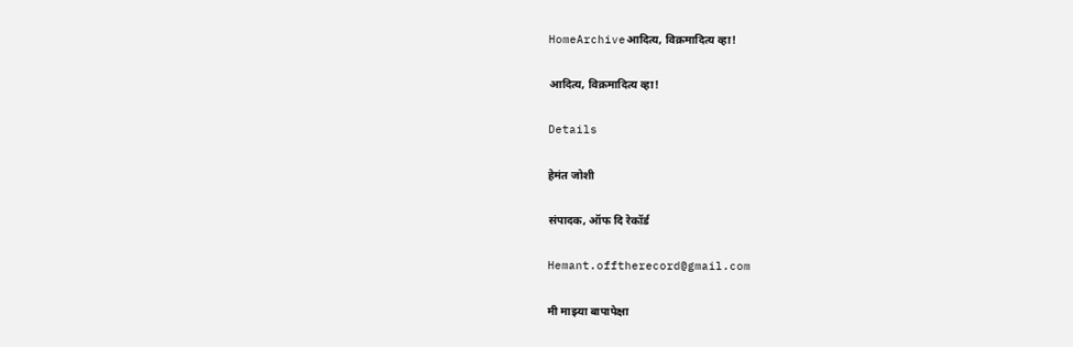HomeArchiveआदित्य, विक्रमादित्य व्हा!

आदित्य, विक्रमादित्य व्हा!

Details

हेमंत जोशी

संपादक, ऑफ दि रेकॉर्ड

Hemant.offtherecord@gmail.com

मी माझ्या बापापेक्षा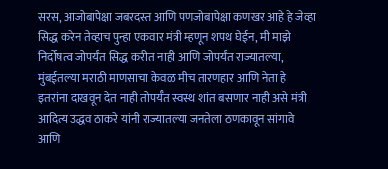सरस, आजोबापेक्षा जबरदस्त आणि पणजोबापेक्षा कणखर आहे हे जेव्हा सिद्ध करेन तेव्हाच पुन्हा एकवार मंत्री म्हणून शपथ घेईन, मी माझे निर्दोषत्व जोपर्यंत सिद्ध करीत नाही आणि जोपर्यंत राज्यातल्या, मुंबईतल्या मराठी माणसाचा केवळ मीच तारणहार आणि नेता हे इतरांना दाखवून देत नाही तोपर्यँत स्वस्थ शांत बसणार नाही असे मंत्री आदित्य उद्धव ठाकरे यांनी राज्यातल्या जनतेला ठणकावून सांगावे आणि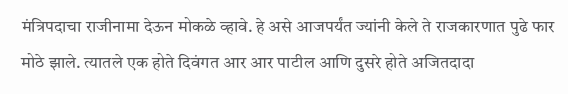मंत्रिपदाचा राजीनामा देऊन मोकळे व्हावे. हे असे आजपर्यंत ज्यांनी केले ते राजकारणात पुढे फार मोठे झाले. त्यातले एक होते दिवंगत आर आर पाटील आणि दुसरे होते अजितदादा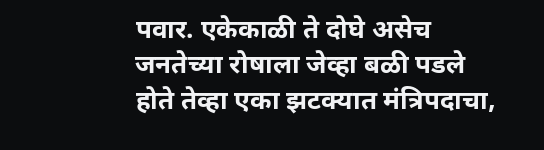पवार. एकेकाळी ते दोघे असेच जनतेच्या रोषाला जेव्हा बळी पडले होते तेव्हा एका झटक्यात मंत्रिपदाचा,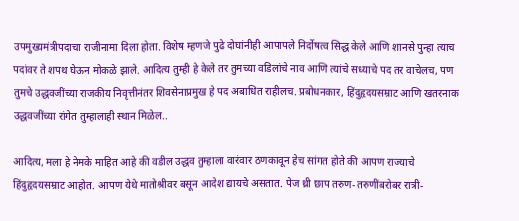उपमुख्यमंत्रीपदाचा राजीनामा दिला होता. विशेष म्हणजे पुढे दोघांनीही आपापले निर्दोषत्व सिद्ध केले आणि शानसे पुन्हा त्याच पदांवर ते शपथ घेऊन मोकळे झाले. आदित्य तुम्ही हे केले तर तुमच्या वडिलांचे नाव आणि त्यांचे सध्याचे पद तर वाचेलच, पण तुमचे उद्धवजींच्या राजकीय निवृत्तीनंतर शिवसेनाप्रमुख हे पद अबाधित राहीलच. प्रबोधनकार, हिंदुहृदयसम्राट आणि खतरनाक उद्धवजींच्या रांगेत तुम्हालाही स्थान मिळेल..

आदित्य, मला हे नेमके माहित आहे की वडील उद्धव तुम्हाला वारंवार ठणकावून हेच सांगत होते की आपण राज्याचे हिंदुहृदयसम्राट आहोत. आपण येथे मातोश्रीवर बसून आदेश द्यायचे असतात. पेज थ्री छाप तरुण-तरुणींबरोबर रात्री-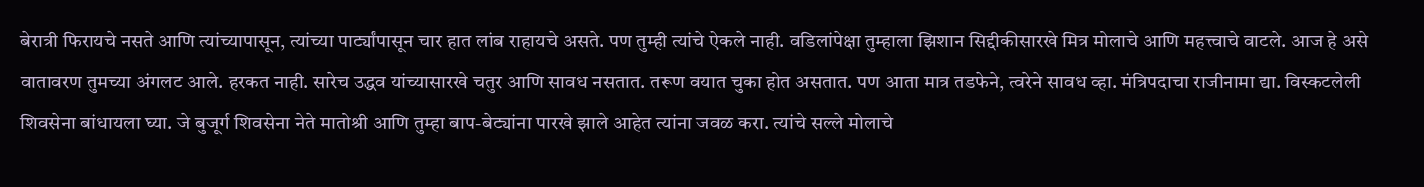बेरात्री फिरायचे नसते आणि त्यांच्यापासून, त्यांच्या पार्ट्यांपासून चार हात लांब राहायचे असते. पण तुम्ही त्यांचे ऐकले नाही. वडिलांपेक्षा तुम्हाला झिशान सिद्दीकीसारखे मित्र मोलाचे आणि महत्त्वाचे वाटले. आज हे असे वातावरण तुमच्या अंगलट आले. हरकत नाही. सारेच उद्धव यांच्यासारखे चतुर आणि सावध नसतात. तरूण वयात चुका होत असतात. पण आता मात्र तडफेने, त्वरेने सावध व्हा. मंत्रिपदाचा राजीनामा द्या. विस्कटलेली शिवसेना बांधायला घ्या. जे बुजूर्ग शिवसेना नेते मातोश्री आणि तुम्हा बाप-बेट्यांना पारखे झाले आहेत त्यांना जवळ करा. त्यांचे सल्ले मोलाचे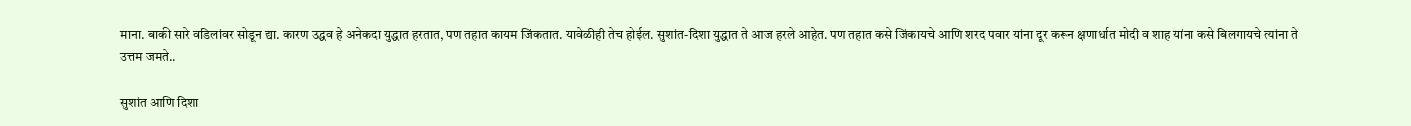माना. बाकी सारे वडिलांवर सोडून द्या. कारण उद्धव हे अनेकदा युद्धात हरतात, पण तहात कायम जिंकतात. यावेळीही तेच होईल. सुशांत-दिशा युद्धात ते आज हरले आहेत. पण तहात कसे जिंकायचे आणि शरद पवार यांना दूर करून क्षणार्धात मोदी व शाह यांना कसे बिलगायचे त्यांना ते उत्तम जमते..

सुशांत आणि दिशा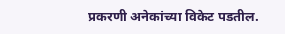प्रकरणी अनेकांच्या विकेट पडतील.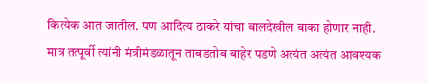कित्येक आत जातील. पण आदित्य ठाकरे यांचा बालदेखील बाका होणार नाही. मात्र तत्पूर्वी त्यांनी मंत्रीमंडळातून ताबडतोब बाहेर पडणे अत्यंत अत्यंत आवश्यक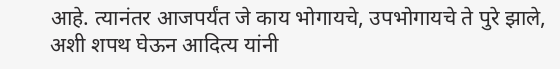आहे. त्यानंतर आजपर्यंत जे काय भोगायचे, उपभोगायचे ते पुरे झाले, अशी शपथ घेऊन आदित्य यांनी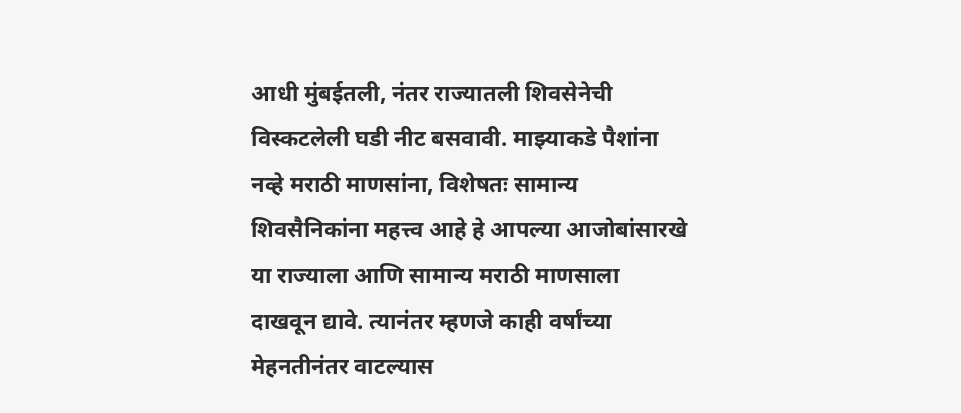आधी मुंबईतली, नंतर राज्यातली शिवसेनेची विस्कटलेली घडी नीट बसवावी. माझ्याकडे पैशांना नव्हे मराठी माणसांना, विशेषतः सामान्य शिवसैनिकांना महत्त्व आहे हे आपल्या आजोबांसारखे या राज्याला आणि सामान्य मराठी माणसाला दाखवून द्यावे. त्यानंतर म्हणजे काही वर्षांच्या मेहनतीनंतर वाटल्यास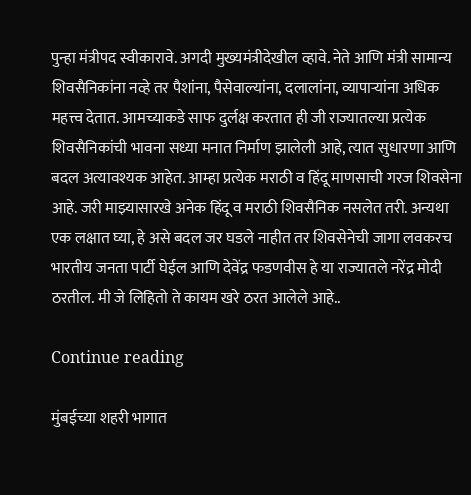पुन्हा मंत्रीपद स्वीकारावे. अगदी मुख्यमंत्रीदेखील व्हावे. नेते आणि मंत्री सामान्य शिवसैनिकांना नव्हे तर पैशांना, पैसेवाल्यांना, दलालांना, व्यापाऱ्यांना अधिक महत्त्व देतात. आमच्याकडे साफ दुर्लक्ष करतात ही जी राज्यातल्या प्रत्येक शिवसैनिकांची भावना सध्या मनात निर्माण झालेली आहे, त्यात सुधारणा आणि बदल अत्यावश्यक आहेत. आम्हा प्रत्येक मराठी व हिंदू माणसाची गरज शिवसेना आहे. जरी माझ्यासारखे अनेक हिंदू व मराठी शिवसैनिक नसलेत तरी. अन्यथा एक लक्षात घ्या, हे असे बदल जर घडले नाहीत तर शिवसेनेची जागा लवकरच भारतीय जनता पार्टी घेईल आणि देवेंद्र फडणवीस हे या राज्यातले नरेंद्र मोदी ठरतील. मी जे लिहितो ते कायम खरे ठरत आलेले आहे..

Continue reading

मुंबईच्या शहरी भागात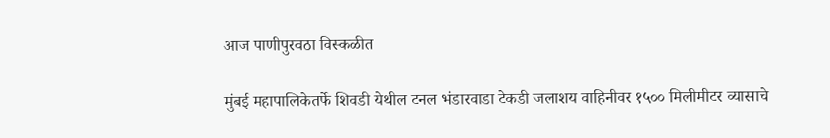आज पाणीपुरवठा विस्कळीत

मुंबई महापालिकेतर्फे शिवडी येथील टनल भंडारवाडा टेकडी जलाशय वाहिनीवर १५०० मिलीमीटर व्यासाचे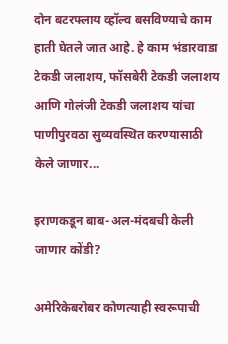दोन बटरफ्लाय व्हॉल्व बसविण्याचे काम हाती घेतले जात आहे. हे काम भंडारवाडा टेकडी जलाशय, फॉसबेरी टेकडी जलाशय आणि गोलंजी टेकडी जलाशय यांचा पाणीपुरवठा सुव्यवस्थित करण्यासाठी केले जाणार...

इराणकडून बाब-अल-मंदबची केली जाणार कोंडी?

अमेरिकेबरोबर कोणत्याही स्वरूपाची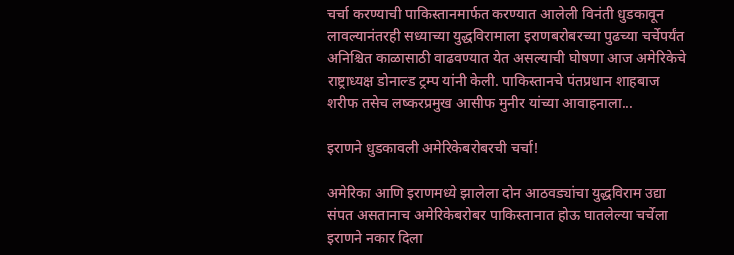चर्चा करण्याची पाकिस्तानमार्फत करण्यात आलेली विनंती धुडकावून लावल्यानंतरही सध्याच्या युद्धविरामाला इराणबरोबरच्या पुढच्या चर्चेपर्यंत अनिश्चित काळासाठी वाढवण्यात येत असल्याची घोषणा आज अमेरिकेचे राष्ट्राध्यक्ष डोनाल्ड ट्रम्प यांनी केली. पाकिस्तानचे पंतप्रधान शाहबाज शरीफ तसेच लष्करप्रमुख आसीफ मुनीर यांच्या आवाहनाला...

इराणने धुडकावली अमेरिकेबरोबरची चर्चा!

अमेरिका आणि इराणमध्ये झालेला दोन आठवड्यांचा युद्धविराम उद्या संपत असतानाच अमेरिकेबरोबर पाकिस्तानात होऊ घातलेल्या चर्चेला इराणने नकार दिला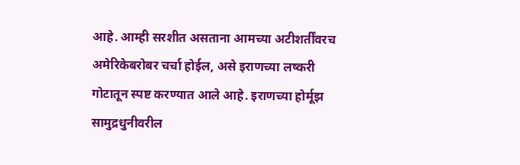आहे. आम्ही सरशीत असताना आमच्या अटीशर्तींवरच अमेरिकेबरोबर चर्चा होईल, असे इराणच्या लष्करी गोटातून स्पष्ट करण्यात आले आहे. इराणच्या होर्मूझ सामुद्रधुनीवरील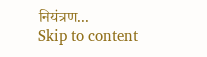नियंत्रण...
Skip to content